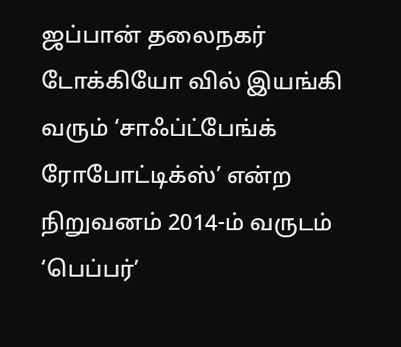ஜப்பான் தலைநகர் டோக்கியோ வில் இயங்கி வரும் ‘சாஃப்ட்பேங்க் ரோபோட்டிக்ஸ்’ என்ற நிறுவனம் 2014-ம் வருடம் ‘பெப்பர்’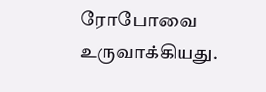ரோபோவை உருவாக்கியது.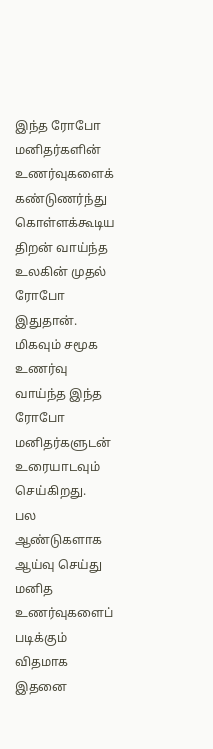இந்த ரோபோ மனிதர்களின் உணர்வுகளைக் கண்டுணர்ந்து கொள்ளக்கூடிய திறன் வாய்ந்த உலகின் முதல் ரோபோ இதுதான். மிகவும் சமூக உணர்வு வாய்ந்த இந்த ரோபோ மனிதர்களுடன் உரையாடவும் செய்கிறது.
பல ஆண்டுகளாக ஆய்வு செய்து மனித உணர்வுகளைப் படிக்கும் விதமாக இதனை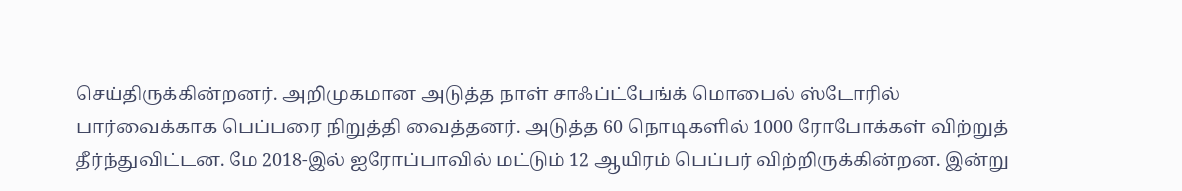செய்திருக்கின்றனர். அறிமுகமான அடுத்த நாள் சாஃப்ட்பேங்க் மொபைல் ஸ்டோரில் பார்வைக்காக பெப்பரை நிறுத்தி வைத்தனர். அடுத்த 60 நொடிகளில் 1000 ரோபோக்கள் விற்றுத் தீர்ந்துவிட்டன. மே 2018-இல் ஐரோப்பாவில் மட்டும் 12 ஆயிரம் பெப்பர் விற்றிருக்கின்றன. இன்று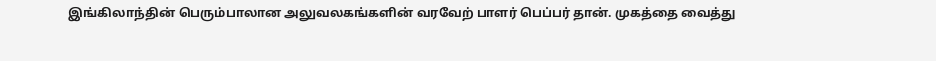இங்கிலாந்தின் பெரும்பாலான அலுவலகங்களின் வரவேற் பாளர் பெப்பர் தான். முகத்தை வைத்து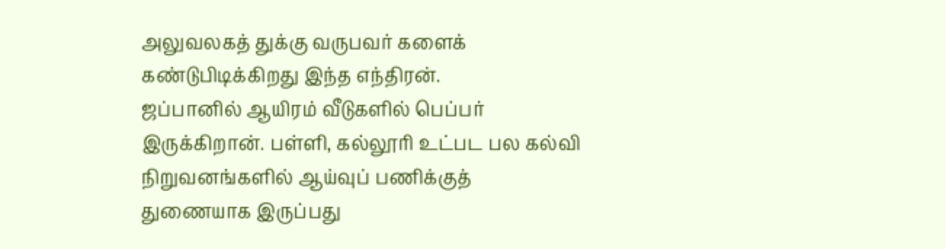அலுவலகத் துக்கு வருபவர் களைக் கண்டுபிடிக்கிறது இந்த எந்திரன்.
ஜப்பானில் ஆயிரம் வீடுகளில் பெப்பர் இருக்கிறான். பள்ளி, கல்லூரி உட்பட பல கல்வி நிறுவனங்களில் ஆய்வுப் பணிக்குத் துணையாக இருப்பது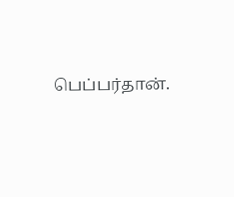பெப்பர்தான்.